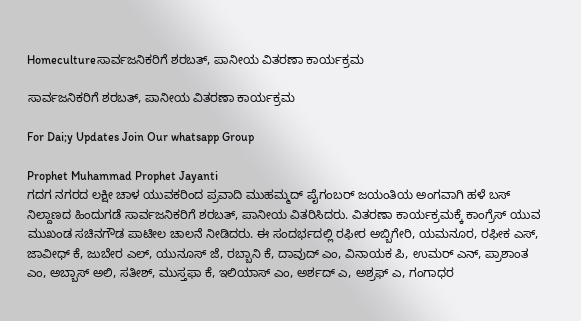Homecultureಸಾರ್ವಜನಿಕರಿಗೆ ಶರಬತ್, ಪಾನೀಯ ವಿತರಣಾ ಕಾರ್ಯಕ್ರಮ

ಸಾರ್ವಜನಿಕರಿಗೆ ಶರಬತ್, ಪಾನೀಯ ವಿತರಣಾ ಕಾರ್ಯಕ್ರಮ

For Dai;y Updates Join Our whatsapp Group

Prophet Muhammad Prophet Jayanti
ಗದಗ ನಗರದ ಲಕ್ಷೀ ಚಾಳ ಯುವಕರಿಂದ ಪ್ರವಾದಿ ಮುಹಮ್ಮದ್ ಪೈಗಂಬರ್ ಜಯಂತಿಯ ಅಂಗವಾಗಿ ಹಳೆ ಬಸ್ ನಿಲ್ದಾಣದ ಹಿಂದುಗಡೆ ಸಾರ್ವಜನಿಕರಿಗೆ ಶರಬತ್, ಪಾನೀಯ ವಿತರಿಸಿದರು. ವಿತರಣಾ ಕಾರ್ಯಕ್ರಮಕ್ಕೆ ಕಾಂಗ್ರೆಸ್ ಯುವ ಮುಖಂಡ ಸಚಿನಗೌಡ ಪಾಟೀಲ ಚಾಲನೆ ನೀಡಿದರು. ಈ ಸಂದರ್ಭದಲ್ಲಿ ರಫೀರ ಅಬ್ಬಿಗೇರಿ, ಯಮನೂರ, ರಫೀಕ ಎಸ್, ಜಾವೀಧ್ ಕೆ, ಜುಬೇರ ಎಲ್, ಯುನೂಸ್ ಜೆ, ರಬ್ಬಾನಿ ಕೆ, ದಾವುದ್ ಎಂ, ವಿನಾಯಕ ಪಿ, ಉಮರ್ ಎನ್, ಪ್ರಾಶಾಂತ ಎಂ, ಅಬ್ಬಾಸ್ ಅಲಿ, ಸತೀಶ್, ಮುಸ್ತಫಾ ಕೆ, ಇಲಿಯಾಸ್ ಎಂ, ಅರ್ಶದ್ ಎ, ಅಶ್ರಫ್ ಎ, ಗಂಗಾಧರ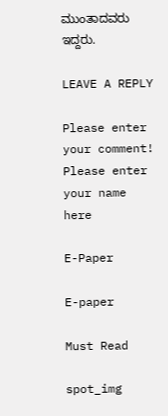ಮುಂತಾದವರು ಇದ್ದರು.

LEAVE A REPLY

Please enter your comment!
Please enter your name here

E-Paper

E-paper

Must Read

spot_img